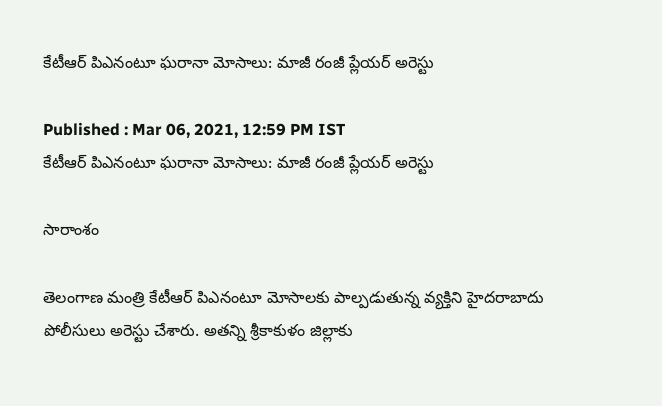కేటీఆర్ పిఎనంటూ ఘరానా మోసాలు: మాజీ రంజీ ప్లేయర్ అరెస్టు

Published : Mar 06, 2021, 12:59 PM IST
కేటీఆర్ పిఎనంటూ ఘరానా మోసాలు: మాజీ రంజీ ప్లేయర్ అరెస్టు

సారాంశం

తెలంగాణ మంత్రి కేటీఆర్ పిఎనంటూ మోసాలకు పాల్పడుతున్న వ్యక్తిని హైదరాబాదు పోలీసులు అరెస్టు చేశారు. అతన్ని శ్రీకాకుళం జిల్లాకు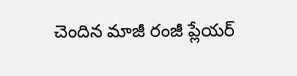చెందిన మాజీ రంజీ ప్లేయర్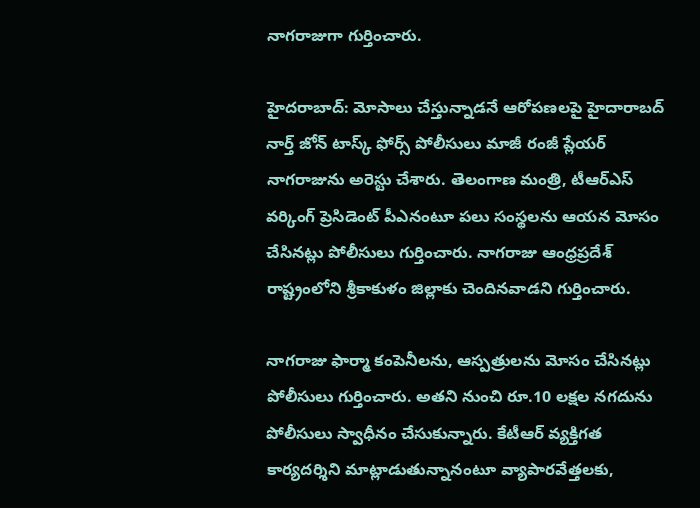నాగరాజుగా గుర్తించారు.

హైదరాబాద్: మోసాలు చేస్తున్నాడనే ఆరోపణలపై హైదారాబద్ నార్త్ జోన్ టాస్క్ ఫోర్స్ పోలీసులు మాజీ రంజీ ప్లేయర్ నాగరాజును అరెస్టు చేశారు. తెలంగాణ మంత్రి, టీఆర్ఎస్ వర్కింగ్ ప్రెసిడెంట్ పీఎనంటూ పలు సంస్థలను ఆయన మోసం చేసినట్లు పోలీసులు గుర్తించారు. నాగరాజు ఆంధ్రప్రదేశ్ రాష్ట్రంలోని శ్రీకాకుళం జిల్లాకు చెందినవాడని గుర్తించారు.

నాగరాజు ఫార్మా కంపెనీలను, ఆస్పత్రులను మోసం చేసినట్లు పోలీసులు గుర్తించారు. అతని నుంచి రూ.10 లక్షల నగదును పోలీసులు స్వాధీనం చేసుకున్నారు. కేటీఆర్ వ్యక్తిగత కార్యదర్శిని మాట్లాడుతున్నానంటూ వ్యాపారవేత్తలకు,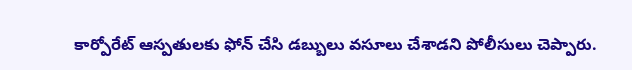కార్పోరేట్ ఆస్పతులకు ఫోన్ చేసి డబ్బులు వసూలు చేశాడని పోలీసులు చెప్పారు.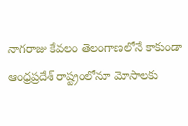నాగరాజు కేవలం తెలంగాణలోనే కాకుండా ఆంధ్రప్రదేశ్ రాష్ట్రంలోనూ మోసాలకు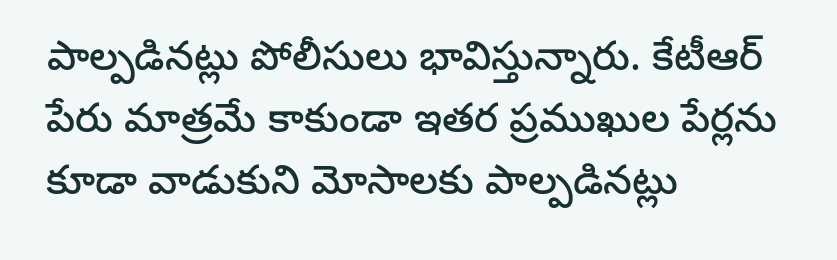పాల్పడినట్లు పోలీసులు భావిస్తున్నారు. కేటీఆర్ పేరు మాత్రమే కాకుండా ఇతర ప్రముఖుల పేర్లను కూడా వాడుకుని మోసాలకు పాల్పడినట్లు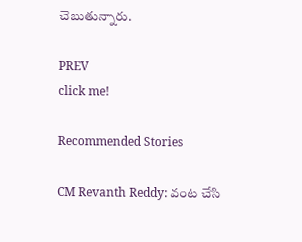చెబుతున్నారు.

PREV
click me!

Recommended Stories

CM Revanth Reddy: వంట చేసి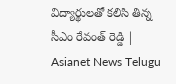విద్యార్థులతో కలిసి తిన్న సీఎం రేవంత్ రెడ్డి | Asianet News Telugu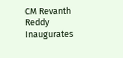CM Revanth Reddy Inaugurates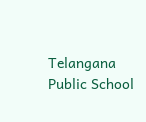Telangana Public School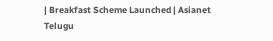| Breakfast Scheme Launched | Asianet Telugu